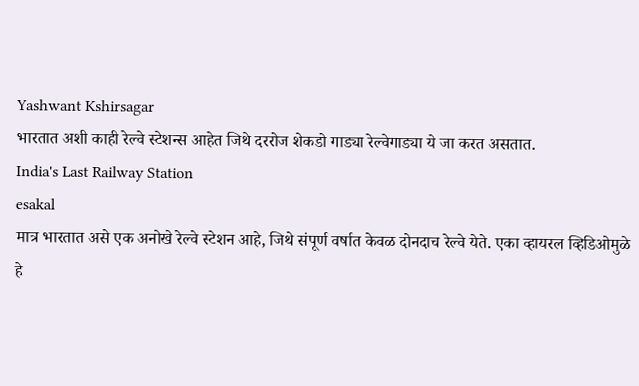Yashwant Kshirsagar
भारतात अशी काही रेल्वे स्टेशन्स आहेत जिथे दररोज शेकडो गाड्या रेल्वेगाड्या ये जा करत असतात.
India's Last Railway Station
esakal
मात्र भारतात असे एक अनोखे रेल्वे स्टेशन आहे, जिथे संपूर्ण वर्षात केवळ दोनदाच रेल्वे येते. एका व्हायरल व्हिडिओमुळे हे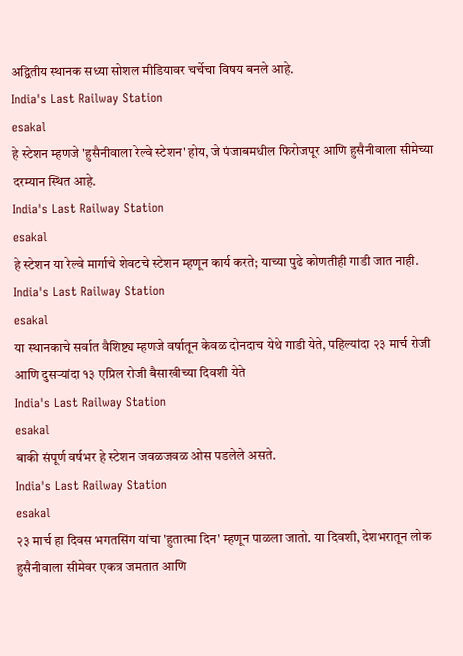अद्वितीय स्थानक सध्या सोशल मीडियावर चर्चेचा विषय बनले आहे.
India's Last Railway Station
esakal
हे स्टेशन म्हणजे 'हुसैनीवाला रेल्वे स्टेशन' होय, जे पंजाबमधील फिरोजपूर आणि हुसैनीवाला सीमेच्या दरम्यान स्थित आहे.
India's Last Railway Station
esakal
हे स्टेशन या रेल्वे मार्गाचे शेवटचे स्टेशन म्हणून कार्य करते; याच्या पुढे कोणतीही गाडी जात नाही.
India's Last Railway Station
esakal
या स्थानकाचे सर्वात वैशिष्ट्य म्हणजे वर्षातून केवळ दोनदाच येथे गाडी येते, पहिल्यांदा २३ मार्च रोजी आणि दुसऱ्यांदा १३ एप्रिल रोजी बैसाखीच्या दिवशी येते
India's Last Railway Station
esakal
बाकी संपूर्ण वर्षभर हे स्टेशन जवळजवळ ओस पडलेले असते.
India's Last Railway Station
esakal
२३ मार्च हा दिवस भगतसिंग यांचा 'हुतात्मा दिन' म्हणून पाळला जातो. या दिवशी, देशभरातून लोक हुसैनीवाला सीमेवर एकत्र जमतात आणि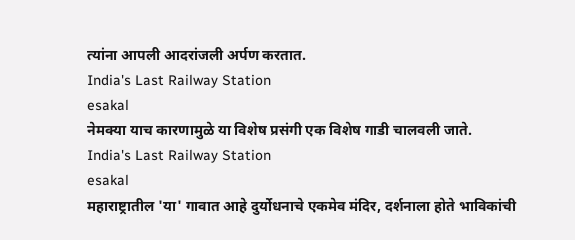त्यांना आपली आदरांजली अर्पण करतात.
India's Last Railway Station
esakal
नेमक्या याच कारणामुळे या विशेष प्रसंगी एक विशेष गाडी चालवली जाते.
India's Last Railway Station
esakal
महाराष्ट्रातील 'या' गावात आहे दुर्योधनाचे एकमेव मंदिर, दर्शनाला होते भाविकांची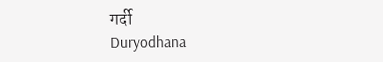गर्दी
Duryodhana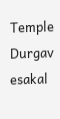Temple Durgav
esakal